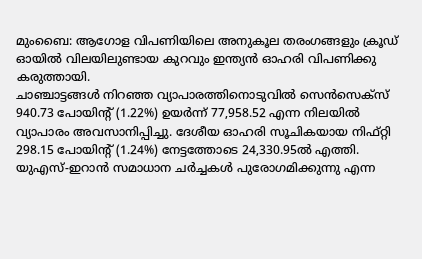മുംബൈ: ആഗോള വിപണിയിലെ അനുകൂല തരംഗങ്ങളും ക്രൂഡ് ഓയിൽ വിലയിലുണ്ടായ കുറവും ഇന്ത്യൻ ഓഹരി വിപണിക്കു കരുത്തായി.
ചാഞ്ചാട്ടങ്ങൾ നിറഞ്ഞ വ്യാപാരത്തിനൊടുവിൽ സെൻസെക്സ് 940.73 പോയിന്റ് (1.22%) ഉയർന്ന് 77,958.52 എന്ന നിലയിൽ വ്യാപാരം അവസാനിപ്പിച്ചു. ദേശീയ ഓഹരി സൂചികയായ നിഫ്റ്റി 298.15 പോയിന്റ് (1.24%) നേട്ടത്തോടെ 24,330.95ൽ എത്തി.
യുഎസ്-ഇറാൻ സമാധാന ചർച്ചകൾ പുരോഗമിക്കുന്നു എന്ന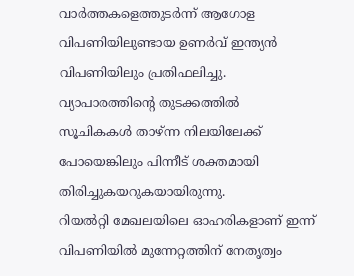വാർത്തകളെത്തുടർന്ന് ആഗോള വിപണിയിലുണ്ടായ ഉണർവ് ഇന്ത്യൻ വിപണിയിലും പ്രതിഫലിച്ചു. വ്യാപാരത്തിന്റെ തുടക്കത്തിൽ സൂചികകൾ താഴ്ന്ന നിലയിലേക്ക് പോയെങ്കിലും പിന്നീട് ശക്തമായി തിരിച്ചുകയറുകയായിരുന്നു.
റിയൽറ്റി മേഖലയിലെ ഓഹരികളാണ് ഇന്ന് വിപണിയിൽ മുന്നേറ്റത്തിന് നേതൃത്വം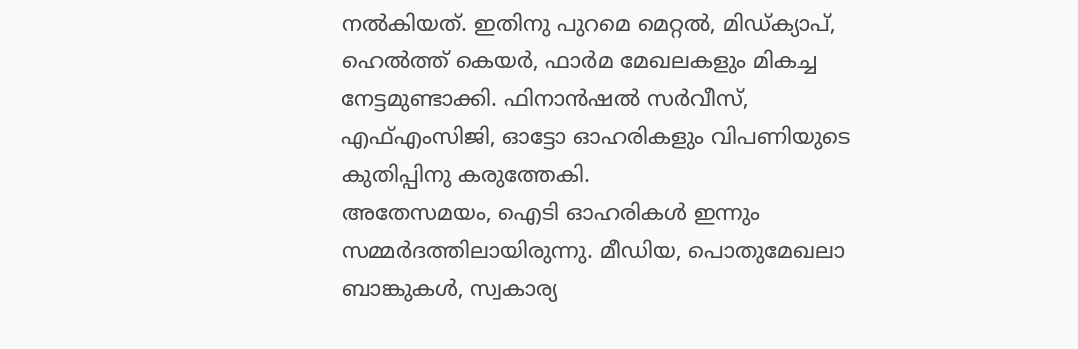നൽകിയത്. ഇതിനു പുറമെ മെറ്റൽ, മിഡ്ക്യാപ്, ഹെൽത്ത് കെയർ, ഫാർമ മേഖലകളും മികച്ച നേട്ടമുണ്ടാക്കി. ഫിനാൻഷൽ സർവീസ്, എഫ്എംസിജി, ഓട്ടോ ഓഹരികളും വിപണിയുടെ കുതിപ്പിനു കരുത്തേകി.
അതേസമയം, ഐടി ഓഹരികൾ ഇന്നും സമ്മർദത്തിലായിരുന്നു. മീഡിയ, പൊതുമേഖലാ ബാങ്കുകൾ, സ്വകാര്യ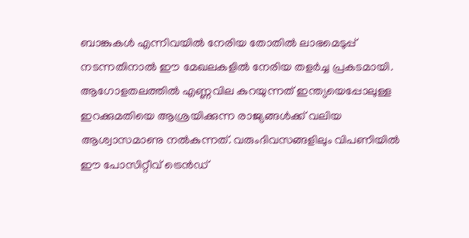ബാങ്കുകൾ എന്നിവയിൽ നേരിയ തോതിൽ ലാഭമെടുപ്പ് നടന്നതിനാൽ ഈ മേഖലകളിൽ നേരിയ തളർച്ച പ്രകടമായി.
ആഗോളതലത്തിൽ എണ്ണവില കുറയുന്നത് ഇന്ത്യയെപ്പോലുള്ള ഇറക്കുമതിയെ ആശ്രയിക്കുന്ന രാജ്യങ്ങൾക്ക് വലിയ ആശ്വാസമാണു നൽകുന്നത്. വരുംദിവസങ്ങളിലും വിപണിയിൽ ഈ പോസിറ്റീവ് ട്രെൻഡ്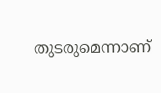തുടരുമെന്നാണ്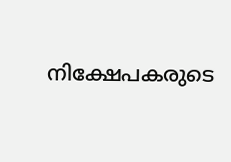നിക്ഷേപകരുടെ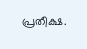പ്രതീക്ഷ.